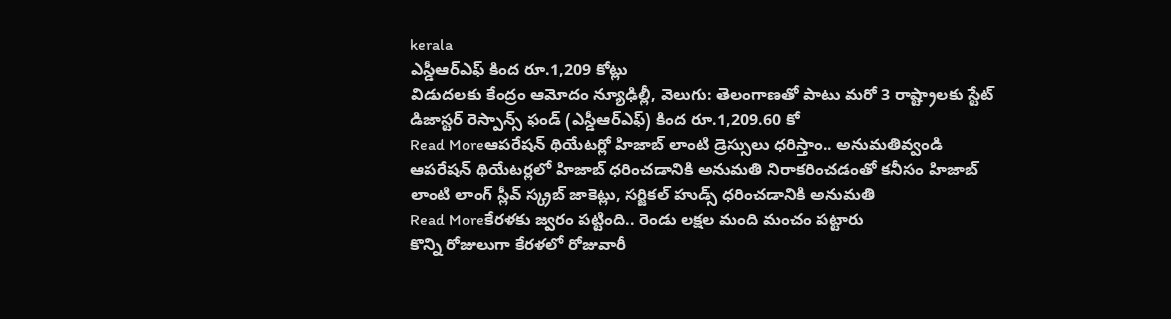kerala
ఎస్డీఆర్ఎఫ్ కింద రూ.1,209 కోట్లు
విడుదలకు కేంద్రం ఆమోదం న్యూఢిల్లీ, వెలుగు: తెలంగాణతో పాటు మరో 3 రాష్ట్రాలకు స్టేట్ డిజాస్టర్ రెస్పాన్స్ ఫండ్ (ఎస్డీఆర్ఎఫ్) కింద రూ.1,209.60 కో
Read Moreఆపరేషన్ థియేటర్లో హిజాబ్ లాంటి డ్రెస్సులు ధరిస్తాం.. అనుమతివ్వండి
ఆపరేషన్ థియేటర్లలో హిజాబ్ ధరించడానికి అనుమతి నిరాకరించడంతో కనీసం హిజాబ్ లాంటి లాంగ్ స్లీవ్ స్క్రబ్ జాకెట్లు, సర్జికల్ హుడ్స్ ధరించడానికి అనుమతి
Read Moreకేరళకు జ్వరం పట్టింది.. రెండు లక్షల మంది మంచం పట్టారు
కొన్ని రోజులుగా కేరళలో రోజువారీ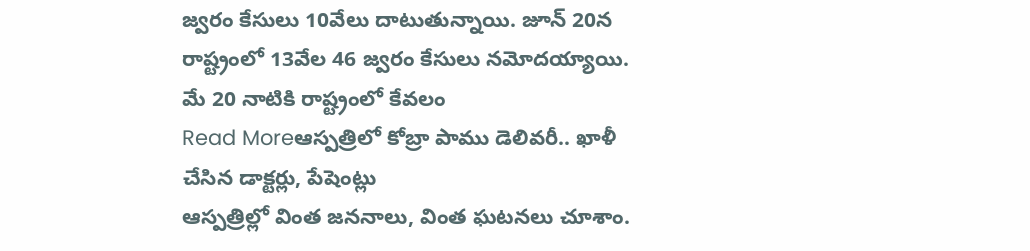జ్వరం కేసులు 10వేలు దాటుతున్నాయి. జూన్ 20న రాష్ట్రంలో 13వేల 46 జ్వరం కేసులు నమోదయ్యాయి. మే 20 నాటికి రాష్ట్రంలో కేవలం
Read Moreఆస్పత్రిలో కోబ్రా పాము డెలివరీ.. ఖాళీ చేసిన డాక్టర్లు, పేషెంట్లు
ఆస్పత్రిల్లో వింత జననాలు, వింత ఘటనలు చూశాం.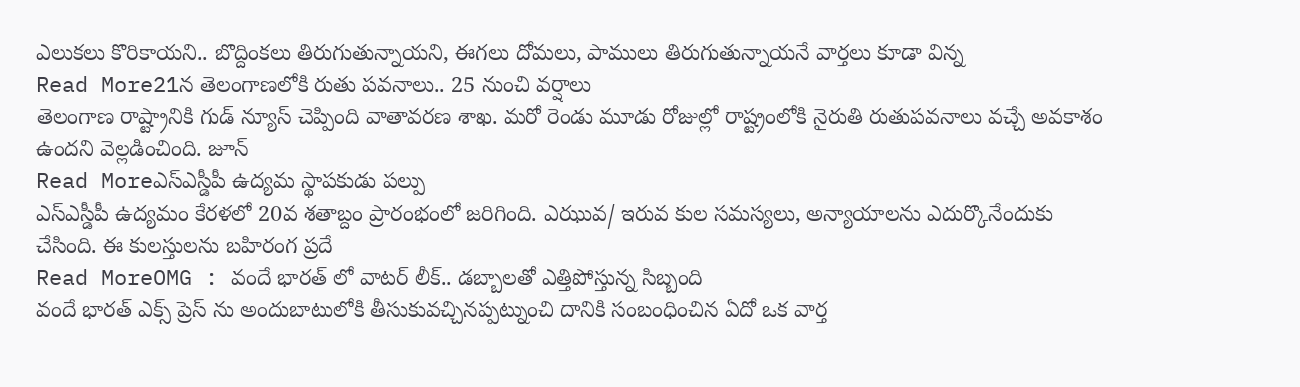ఎలుకలు కొరికాయని.. బొద్దింకలు తిరుగుతున్నాయని, ఈగలు దోమలు, పాములు తిరుగుతున్నాయనే వార్తలు కూడా విన్న
Read More21న తెలంగాణలోకి రుతు పవనాలు.. 25 నుంచి వర్షాలు
తెలంగాణ రాష్ట్రానికి గుడ్ న్యూస్ చెప్పింది వాతావరణ శాఖ. మరో రెండు మూడు రోజుల్లో రాష్ట్రంలోకి నైరుతి రుతుపవనాలు వచ్చే అవకాశం ఉందని వెల్లడించింది. జూన్
Read Moreఎస్ఎస్డీపీ ఉద్యమ స్థాపకుడు పల్పు
ఎస్ఎస్డీపీ ఉద్యమం కేరళలో 20వ శతాబ్దం ప్రారంభంలో జరిగింది. ఎఝువ/ ఇరువ కుల సమస్యలు, అన్యాయాలను ఎదుర్కొనేందుకు చేసింది. ఈ కులస్తులను బహిరంగ ప్రదే
Read MoreOMG : వందే భారత్ లో వాటర్ లీక్.. డబ్బాలతో ఎత్తిపోస్తున్న సిబ్బంది
వందే భారత్ ఎక్స్ ప్రెస్ ను అందుబాటులోకి తీసుకువచ్చినప్పట్నుంచి దానికి సంబంధించిన ఏదో ఒక వార్త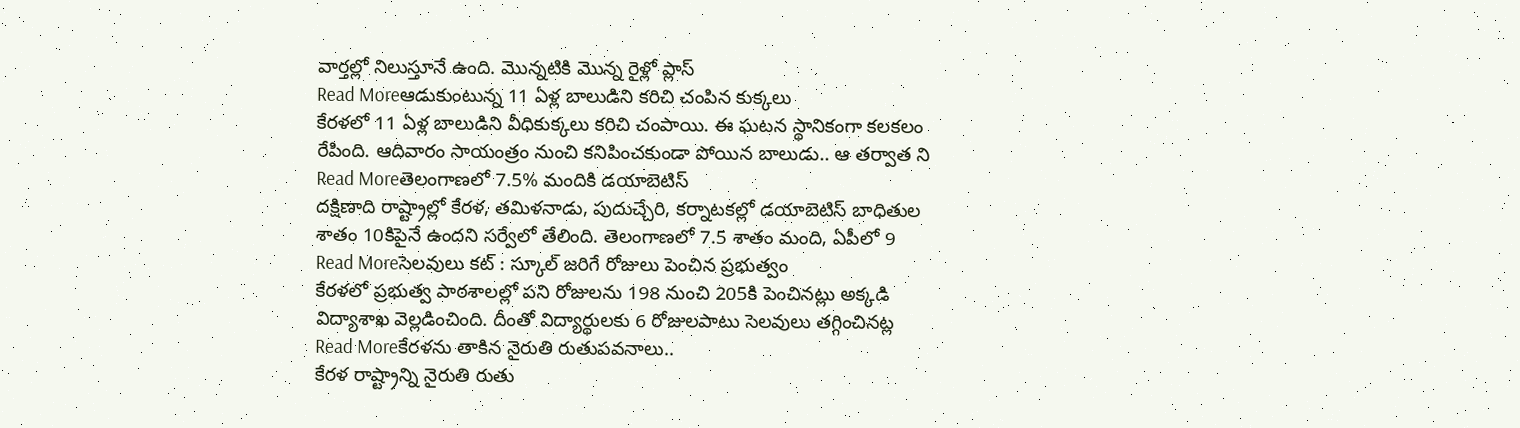వార్తల్లో నిలుస్తూనే ఉంది. మొన్నటికి మొన్న రైళ్లో ప్లాస్
Read Moreఆడుకుంటున్న 11 ఏళ్ల బాలుడిని కరిచి చంపిన కుక్కలు
కేరళలో 11 ఏళ్ల బాలుడిని వీధికుక్కలు కరిచి చంపాయి. ఈ ఘటన స్థానికంగా కలకలం రేపింది. ఆదివారం సాయంత్రం నుంచి కనిపించకుండా పోయిన బాలుడు.. ఆ తర్వాత ని
Read Moreతెలంగాణలో 7.5% మందికి డయాబెటిస్
దక్షిణాది రాష్ట్రాల్లో కేరళ, తమిళనాడు, పుదుచ్చేరి, కర్నాటకల్లో డయాబెటిస్ బాధితుల శాతం 10కిపైనే ఉందని సర్వేలో తేలింది. తెలంగాణలో 7.5 శాతం మంది, ఏపీలో 9
Read Moreసెలవులు కట్ : స్కూల్ జరిగే రోజులు పెంచిన ప్రభుత్వం
కేరళలో ప్రభుత్వ పాఠశాలల్లో పని రోజులను 198 నుంచి 205కి పెంచినట్లు అక్కడి విద్యాశాఖ వెల్లడించింది. దీంతో విద్యార్థులకు 6 రోజులపాటు సెలవులు తగ్గించినట్ల
Read Moreకేరళను తాకిన నైరుతి రుతుపవనాలు..
కేరళ రాష్ట్రాన్ని నైరుతి రుతు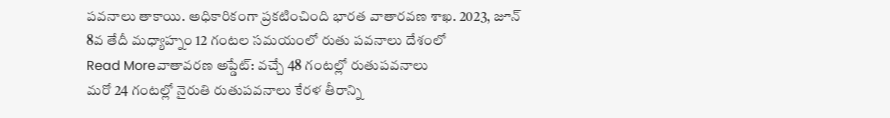పవనాలు తాకాయి. అధికారికంగా ప్రకటించింది భారత వాతారవణ శాఖ. 2023, జూన్ 8వ తేదీ మధ్యాహ్నం 12 గంటల సమయంలో రుతు పవనాలు దేశంలో
Read Moreవాతావరణ అప్డేట్: వచ్చే 48 గంటల్లో రుతుపవనాలు
మరో 24 గంటల్లో నైరుతి రుతుపవనాలు కేరళ తీరాన్ని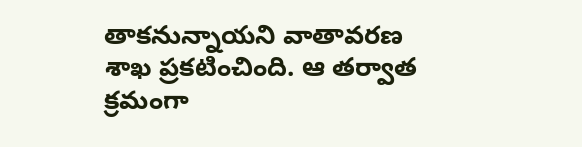తాకనున్నాయని వాతావరణ శాఖ ప్రకటించింది. ఆ తర్వాత క్రమంగా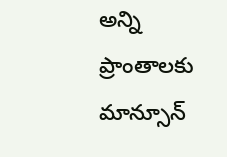అన్ని ప్రాంతాలకు మాన్సూన్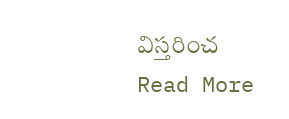విస్తరించ
Read More